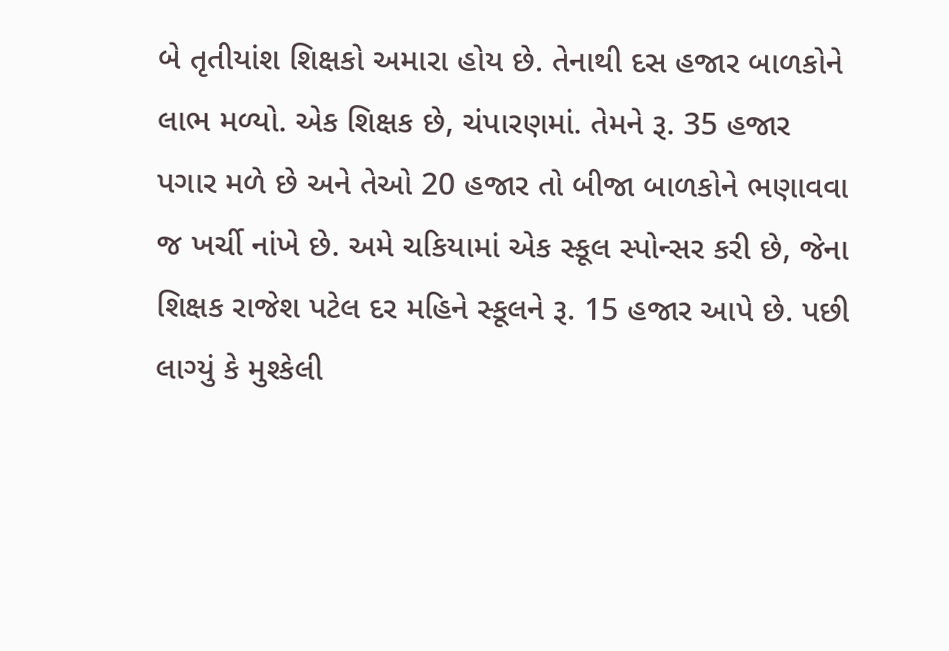બે તૃતીયાંશ શિક્ષકો અમારા હોય છે. તેનાથી દસ હજાર બાળકોને લાભ મળ્યો. એક શિક્ષક છે, ચંપારણમાં. તેમને રૂ. 35 હજાર પગાર મળે છે અને તેઓ 20 હજાર તો બીજા બાળકોને ભણાવવા જ ખર્ચી નાંખે છે. અમે ચકિયામાં એક સ્કૂલ સ્પોન્સર કરી છે, જેના શિક્ષક રાજેશ પટેલ દર મહિને સ્કૂલને રૂ. 15 હજાર આપે છે. પછી લાગ્યું કે મુશ્કેલી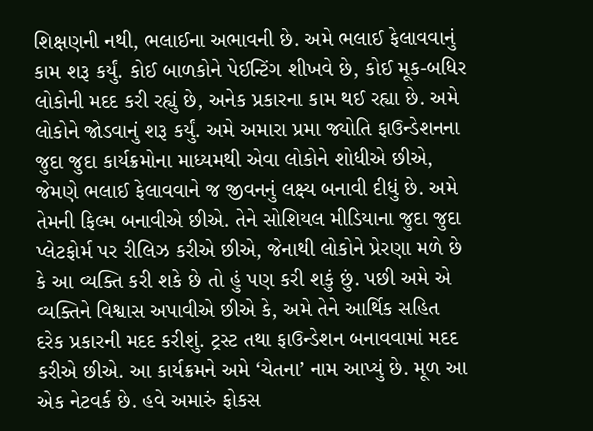શિક્ષણની નથી, ભલાઈના અભાવની છે. અમે ભલાઈ ફેલાવવાનું કામ શરૂ કર્યું. કોઈ બાળકોને પેઈન્ટિંગ શીખવે છે, કોઈ મૂક-બધિર લોકોની મદદ કરી રહ્યું છે, અનેક પ્રકારના કામ થઈ રહ્યા છે. અમે લોકોને જોડવાનું શરૂ કર્યું. અમે અમારા પ્રમા જ્યોતિ ફાઉન્ડેશનના જુદા જુદા કાર્યક્રમોના માધ્યમથી એવા લોકોને શોધીએ છીએ, જેમણે ભલાઈ ફેલાવવાને જ જીવનનું લક્ષ્ય બનાવી દીધું છે. અમે તેમની ફિલ્મ બનાવીએ છીએ. તેને સોશિયલ મીડિયાના જુદા જુદા પ્લેટફોર્મ પર રીલિઝ કરીએ છીએ, જેનાથી લોકોને પ્રેરણા મળે છે કે આ વ્યક્તિ કરી શકે છે તો હું પણ કરી શકું છું. પછી અમે એ વ્યક્તિને વિશ્વાસ અપાવીએ છીએ કે, અમે તેને આર્થિક સહિત દરેક પ્રકારની મદદ કરીશું. ટ્રસ્ટ તથા ફાઉન્ડેશન બનાવવામાં મદદ કરીએ છીએ. આ કાર્યક્રમને અમે ‘ચેતના’ નામ આપ્યું છે. મૂળ આ એક નેટવર્ક છે. હવે અમારું ફોકસ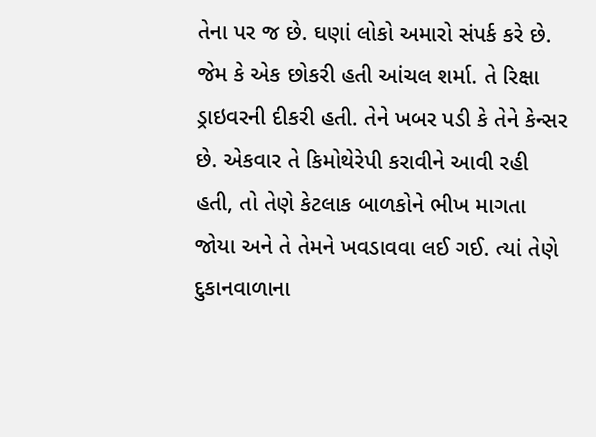તેના પર જ છે. ઘણાં લોકો અમારો સંપર્ક કરે છે. જેમ કે એક છોકરી હતી આંચલ શર્મા. તે રિક્ષા ડ્રાઇવરની દીકરી હતી. તેને ખબર પડી કે તેને કેન્સર છે. એકવાર તે કિમોથેરેપી કરાવીને આવી રહી હતી, તો તેણે કેટલાક બાળકોને ભીખ માગતા જોયા અને તે તેમને ખવડાવવા લઈ ગઈ. ત્યાં તેણે દુકાનવાળાના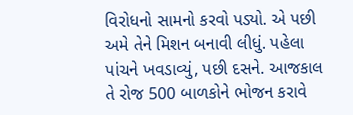વિરોધનો સામનો કરવો પડ્યો. એ પછી અમે તેને મિશન બનાવી લીધું. પહેલા પાંચને ખવડાવ્યું, પછી દસને. આજકાલ તે રોજ 500 બાળકોને ભોજન કરાવે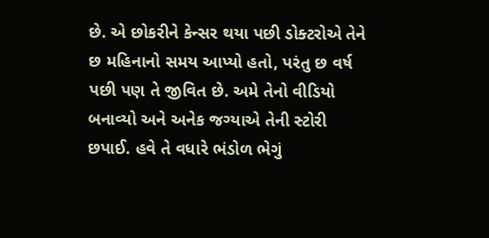છે. એ છોકરીને કેન્સર થયા પછી ડોક્ટરોએ તેને છ મહિનાનો સમય આપ્યો હતો, પરંતુ છ વર્ષ પછી પણ તે જીવિત છે. અમે તેનો વીડિયો બનાવ્યો અને અનેક જગ્યાએ તેની સ્ટોરી છપાઈ. હવે તે વધારે ભંડોળ ભેગું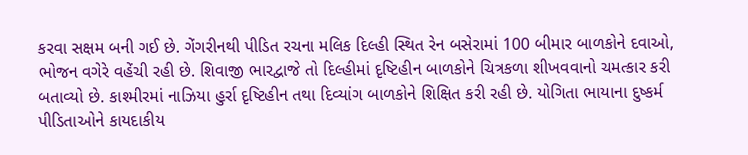કરવા સક્ષમ બની ગઈ છે. ગેંગરીનથી પીડિત રચના મલિક દિલ્હી સ્થિત રેન બસેરામાં 100 બીમાર બાળકોને દવાઓ, ભોજન વગેરે વહેંચી રહી છે. શિવાજી ભારદ્વાજે તો દિલ્હીમાં દૃષ્ટિહીન બાળકોને ચિત્રકળા શીખવવાનો ચમત્કાર કરી બતાવ્યો છે. કાશ્મીરમાં નાઝિયા હુર્રા દૃષ્ટિહીન તથા દિવ્યાંગ બાળકોને શિક્ષિત કરી રહી છે. યોગિતા ભાયાના દુષ્કર્મ પીડિતાઓને કાયદાકીય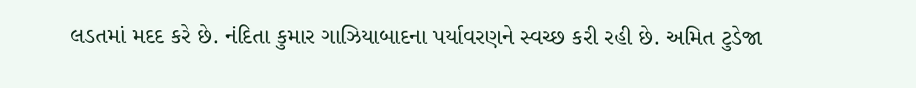લડતમાં મદદ કરે છે. નંદિતા કુમાર ગાઝિયાબાદના પર્યાવરણને સ્વચ્છ કરી રહી છે. અમિત ટુડેજા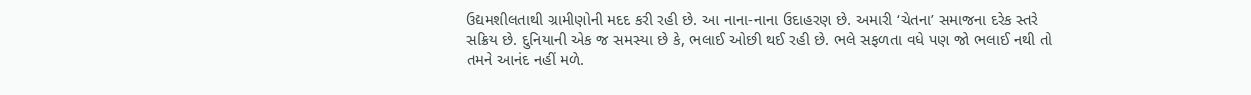ઉદ્યમશીલતાથી ગ્રામીણોની મદદ કરી રહી છે. આ નાના-નાના ઉદાહરણ છે. અમારી ‘ચેતના’ સમાજના દરેક સ્તરે સક્રિય છે. દુનિયાની એક જ સમસ્યા છે કે, ભલાઈ ઓછી થઈ રહી છે. ભલે સફળતા વધે પણ જો ભલાઈ નથી તો તમને આનંદ નહીં મળે.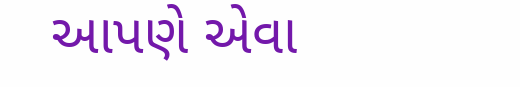આપણે એવા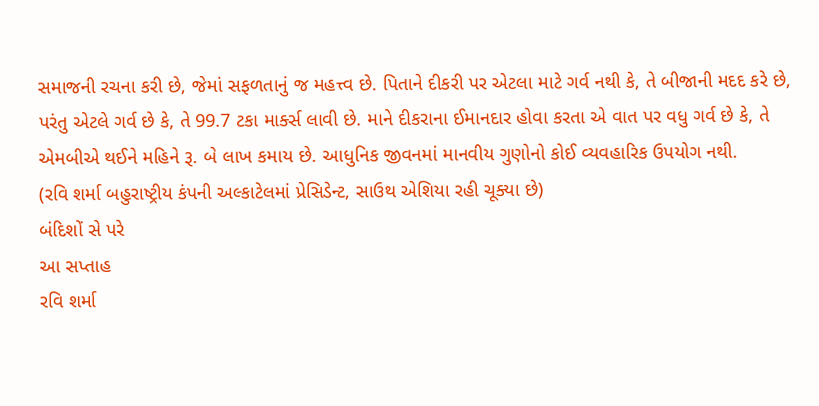સમાજની રચના કરી છે, જેમાં સફળતાનું જ મહત્ત્વ છે. પિતાને દીકરી પર એટલા માટે ગર્વ નથી કે, તે બીજાની મદદ કરે છે, પરંતુ એટલે ગર્વ છે કે, તે 99.7 ટકા માર્ક્સ લાવી છે. માને દીકરાના ઈમાનદાર હોવા કરતા એ વાત પર વધુ ગર્વ છે કે, તે એમબીએ થઈને મહિને રૂ. બે લાખ કમાય છે. આધુનિક જીવનમાં માનવીય ગુણોનો કોઈ વ્યવહારિક ઉપયોગ નથી.
(રવિ શર્મા બહુરાષ્ટ્રીય કંપની અલ્કાટેલમાં પ્રેસિડેન્ટ, સાઉથ એશિયા રહી ચૂક્યા છે)
બંદિશોં સે પરે
આ સપ્તાહ
રવિ શર્મા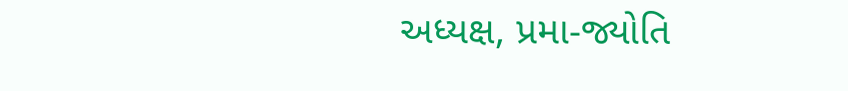અધ્યક્ષ, પ્રમા-જ્યોતિ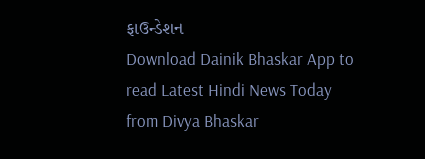ફાઉન્ડેશન
Download Dainik Bhaskar App to read Latest Hindi News Today
from Divya Bhaskar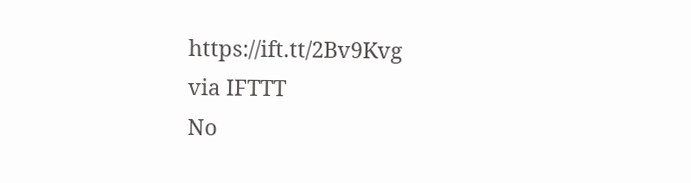https://ift.tt/2Bv9Kvg
via IFTTT
No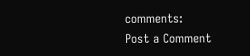comments:
Post a Comment